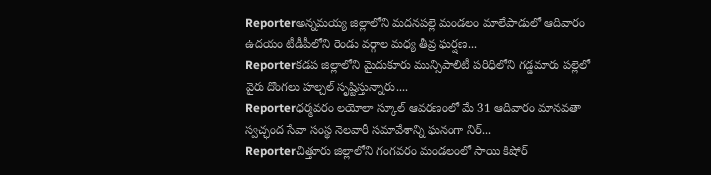Reporterఅన్నమయ్య జిల్లాలోని మదనపల్లె మండలం మాలేపాడులో ఆదివారం ఉదయం టీడీపీలోని రెండు వర్గాల మధ్య తీవ్ర ఘర్షణ...
Reporterకడప జిల్లాలోని మైదుకూరు మున్సిపాలిటీ పరిధిలోని గడ్డమారు పల్లెలో వైరు దొంగలు హల్చల్ సృష్టిస్తున్నారు....
Reporterధర్మవరం లయోలా స్కూల్ ఆవరణంలో మే 31 ఆదివారం మానవతా స్వచ్ఛంద సేవా సంస్థ నెలవారీ సమావేశాన్ని ఘనంగా నిర్...
Reporterచిత్తూరు జిల్లాలోని గంగవరం మండలంలో సాయి కిషోర్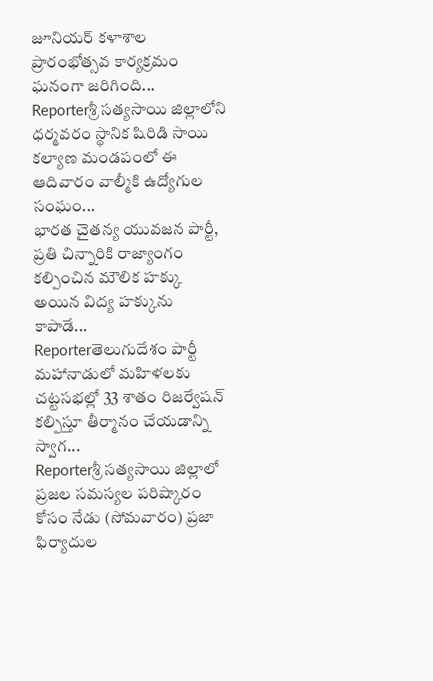జూనియర్ కళాశాల ప్రారంభోత్సవ కార్యక్రమం ఘనంగా జరిగింది...
Reporterశ్రీ సత్యసాయి జిల్లాలోని ధర్మవరం స్థానిక షిరిడి సాయి కల్యాణ మండపంలో ఈ ఆదివారం వాల్మీకి ఉద్యోగుల సంఘం...
భారత చైతన్య యువజన పార్టీ, ప్రతి చిన్నారికి రాజ్యాంగం కల్పించిన మౌలిక హక్కు అయిన విద్య హక్కును కాపాడే...
Reporterతెలుగుదేశం పార్టీ మహానాడులో మహిళలకు చట్టసభల్లో 33 శాతం రిజర్వేషన్ కల్పిస్తూ తీర్మానం చేయడాన్ని స్వాగ...
Reporterశ్రీ సత్యసాయి జిల్లాలో ప్రజల సమస్యల పరిష్కారం కోసం నేడు (సోమవారం) ప్రజా ఫిర్యాదుల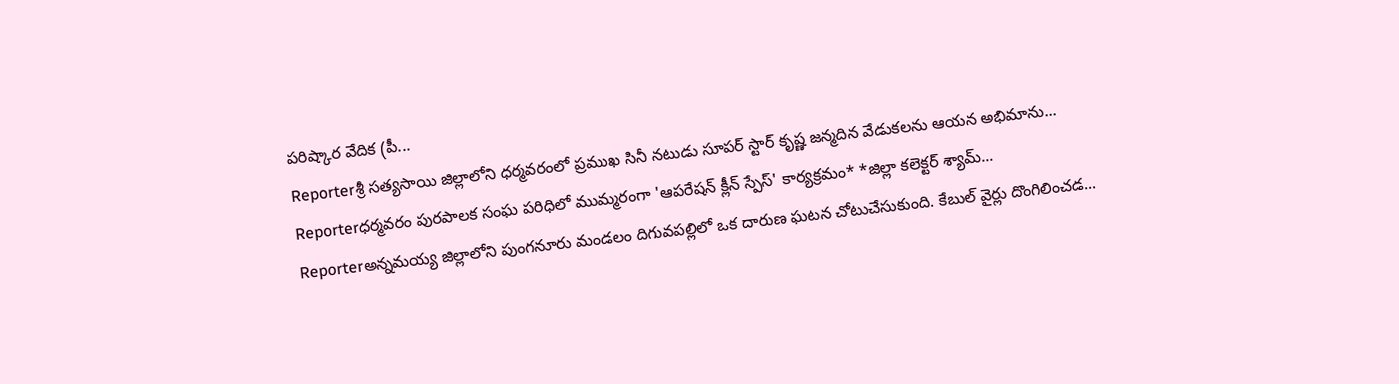పరిష్కార వేదిక (పీ...
Reporterశ్రీ సత్యసాయి జిల్లాలోని ధర్మవరంలో ప్రముఖ సినీ నటుడు సూపర్ స్టార్ కృష్ణ జన్మదిన వేడుకలను ఆయన అభిమాను...
Reporterధర్మవరం పురపాలక సంఘ పరిధిలో ముమ్మరంగా 'ఆపరేషన్ క్లీన్ స్పేస్' కార్యక్రమం* *జిల్లా కలెక్టర్ శ్యామ్...
Reporterఅన్నమయ్య జిల్లాలోని పుంగనూరు మండలం దిగువపల్లిలో ఒక దారుణ ఘటన చోటుచేసుకుంది. కేబుల్ వైర్లు దొంగిలించడ...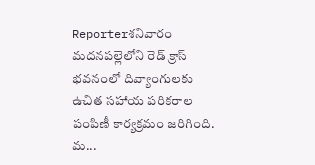Reporterశనివారం మదనపల్లెలోని రెడ్ క్రాస్ భవనంలో దివ్యాంగులకు ఉచిత సహాయ పరికరాల పంపిణీ కార్యక్రమం జరిగింది. మ...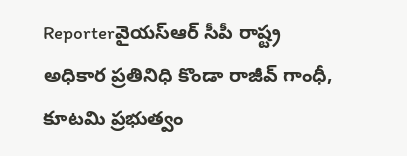Reporterవైయస్ఆర్ సీపీ రాష్ట్ర అధికార ప్రతినిధి కొండా రాజీవ్ గాంధీ, కూటమి ప్రభుత్వం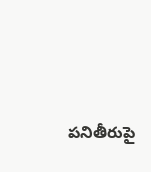పనితీరుపై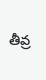తీవ్ర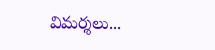విమర్శలు...